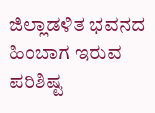ಜಿಲ್ಲಾಡಳಿತ ಭವನದ ಹಿಂಬಾಗ ಇರುವ ಪರಿಶಿಷ್ಟ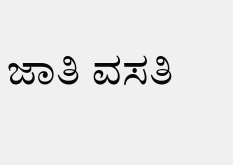ಜಾತಿ ವಸತಿ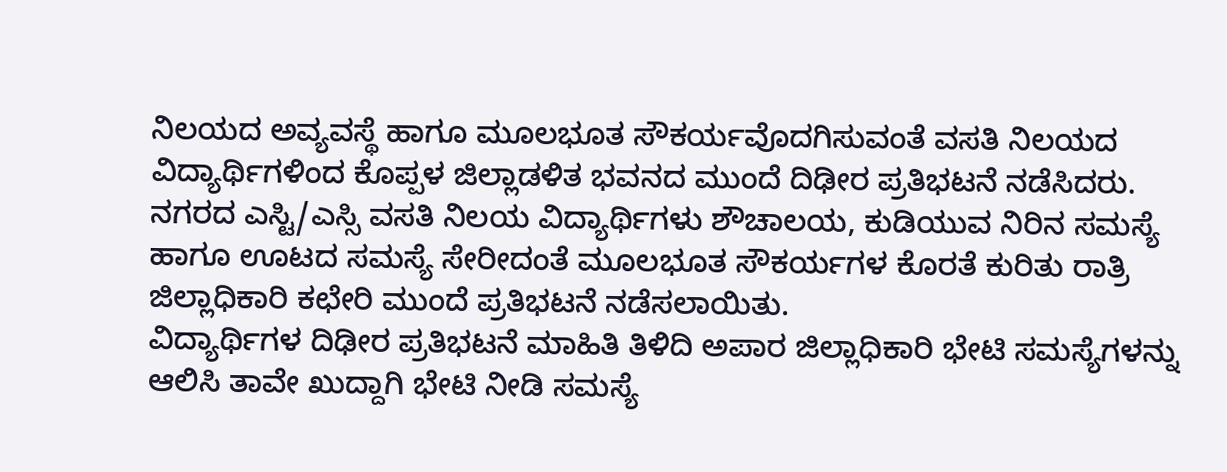ನಿಲಯದ ಅವ್ಯವಸ್ಥೆ ಹಾಗೂ ಮೂಲಭೂತ ಸೌಕರ್ಯವೊದಗಿಸುವಂತೆ ವಸತಿ ನಿಲಯದ ವಿದ್ಯಾರ್ಥಿಗಳಿಂದ ಕೊಪ್ಪಳ ಜಿಲ್ಲಾಡಳಿತ ಭವನದ ಮುಂದೆ ದಿಢೀರ ಪ್ರತಿಭಟನೆ ನಡೆಸಿದರು.
ನಗರದ ಎಸ್ಟಿ/ಎಸ್ಸಿ ವಸತಿ ನಿಲಯ ವಿದ್ಯಾರ್ಥಿಗಳು ಶೌಚಾಲಯ, ಕುಡಿಯುವ ನಿರಿನ ಸಮಸ್ಯೆ ಹಾಗೂ ಊಟದ ಸಮಸ್ಯೆ ಸೇರೀದಂತೆ ಮೂಲಭೂತ ಸೌಕರ್ಯಗಳ ಕೊರತೆ ಕುರಿತು ರಾತ್ರಿ ಜಿಲ್ಲಾಧಿಕಾರಿ ಕಛೇರಿ ಮುಂದೆ ಪ್ರತಿಭಟನೆ ನಡೆಸಲಾಯಿತು.
ವಿದ್ಯಾರ್ಥಿಗಳ ದಿಢೀರ ಪ್ರತಿಭಟನೆ ಮಾಹಿತಿ ತಿಳಿದಿ ಅಪಾರ ಜಿಲ್ಲಾಧಿಕಾರಿ ಭೇಟಿ ಸಮಸ್ಯೆಗಳನ್ನು ಆಲಿಸಿ ತಾವೇ ಖುದ್ದಾಗಿ ಭೇಟಿ ನೀಡಿ ಸಮಸ್ಯೆ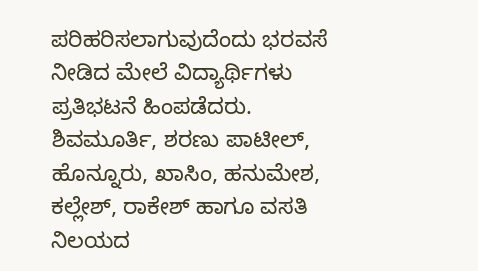ಪರಿಹರಿಸಲಾಗುವುದೆಂದು ಭರವಸೆ ನೀಡಿದ ಮೇಲೆ ವಿದ್ಯಾರ್ಥಿಗಳು ಪ್ರತಿಭಟನೆ ಹಿಂಪಡೆದರು.
ಶಿವಮೂರ್ತಿ, ಶರಣು ಪಾಟೀಲ್, ಹೊನ್ನೂರು, ಖಾಸಿಂ, ಹನುಮೇಶ, ಕಲ್ಲೇಶ್, ರಾಕೇಶ್ ಹಾಗೂ ವಸತಿ ನಿಲಯದ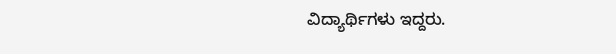ವಿದ್ಯಾರ್ಥಿಗಳು ಇದ್ದರು.